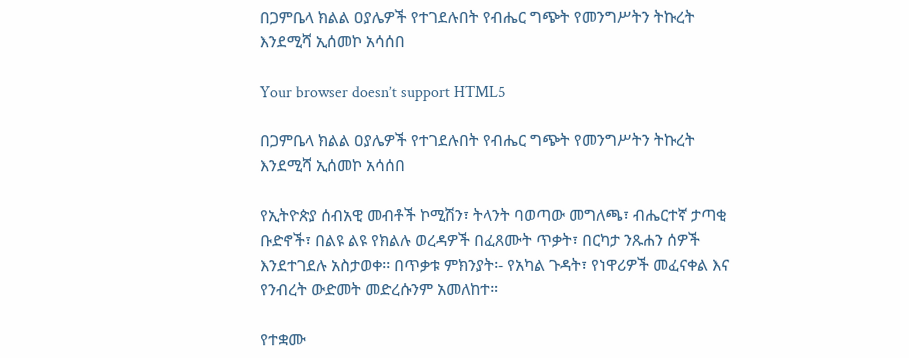በጋምቤላ ክልል ዐያሌዎች የተገደሉበት የብሔር ግጭት የመንግሥትን ትኩረት እንደሚሻ ኢሰመኮ አሳሰበ

Your browser doesn’t support HTML5

በጋምቤላ ክልል ዐያሌዎች የተገደሉበት የብሔር ግጭት የመንግሥትን ትኩረት እንደሚሻ ኢሰመኮ አሳሰበ

የኢትዮጵያ ሰብአዊ መብቶች ኮሚሽን፣ ትላንት ባወጣው መግለጫ፣ ብሔርተኛ ታጣቂ ቡድኖች፣ በልዩ ልዩ የክልሉ ወረዳዎች በፈጸሙት ጥቃት፣ በርካታ ንጹሐን ሰዎች እንደተገደሉ አስታወቀ፡፡ በጥቃቱ ምክንያት፡- የአካል ጉዳት፣ የነዋሪዎች መፈናቀል እና የንብረት ውድመት መድረሱንም አመለከተ።

የተቋሙ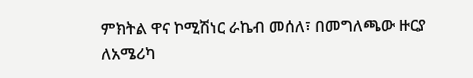ምክትል ዋና ኮሚሽነር ራኬብ መሰለ፣ በመግለጫው ዙርያ ለአሜሪካ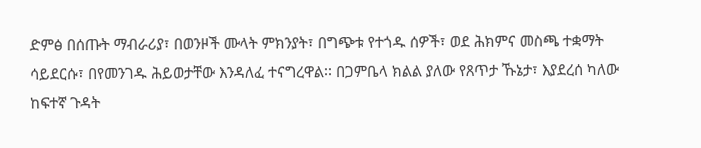ድምፅ በሰጡት ማብራሪያ፣ በወንዞች ሙላት ምክንያት፣ በግጭቱ የተጎዱ ሰዎች፣ ወደ ሕክምና መስጫ ተቋማት ሳይደርሱ፣ በየመንገዱ ሕይወታቸው እንዳለፈ ተናግረዋል፡፡ በጋምቤላ ክልል ያለው የጸጥታ ኹኔታ፣ እያደረሰ ካለው ከፍተኛ ጉዳት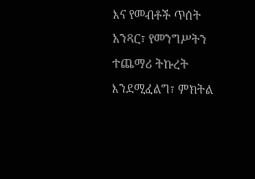እና የመብቶች ጥሰት አንጻር፣ የመንግሥትን ተጨማሪ ትኩረት እንደሚፈልግ፣ ምክትል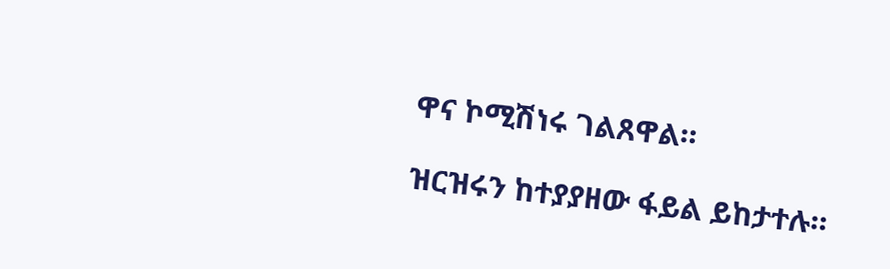ዋና ኮሚሽነሩ ገልጸዋል።

ዝርዝሩን ከተያያዘው ፋይል ይከታተሉ።